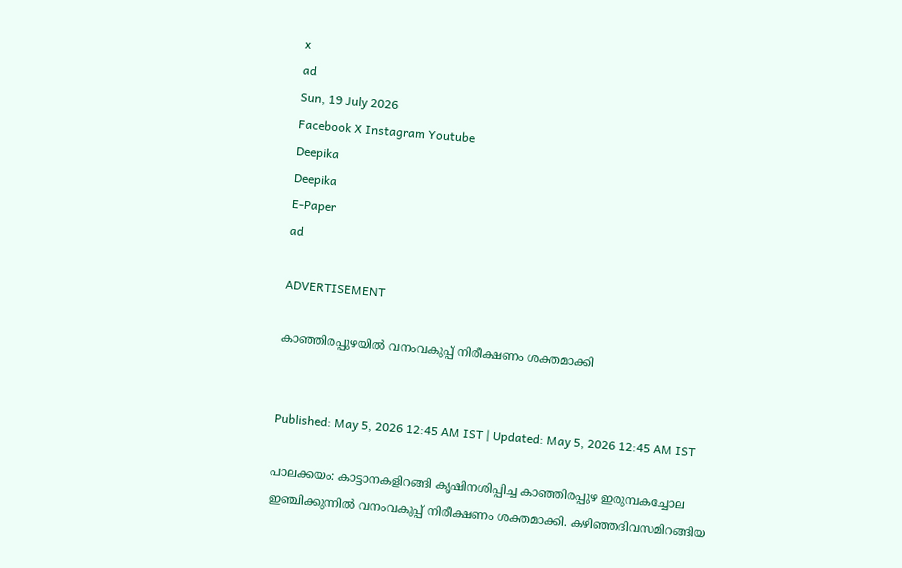x
ad
Sun, 19 July 2026
Facebook X Instagram Youtube
Deepika
Deepika
E-Paper
ad

ADVERTISEMENT

കാഞ്ഞിരപ്പുഴയിൽ വനംവകുപ്പ് നിരീക്ഷണം ശക്തമാക്കി


Published: May 5, 2026 12:45 AM IST | Updated: May 5, 2026 12:45 AM IST

പാലക്കയം: കാട്ടാനകളിറങ്ങി കൃഷിനശിപ്പിച്ച കാഞ്ഞിരപ്പുഴ ഇരുമ്പകച്ചോല ഇഞ്ചിക്കുന്നിൽ വനംവകുപ്പ് നിരീക്ഷണം ശക്തമാക്കി. കഴിഞ്ഞദിവസമിറങ്ങിയ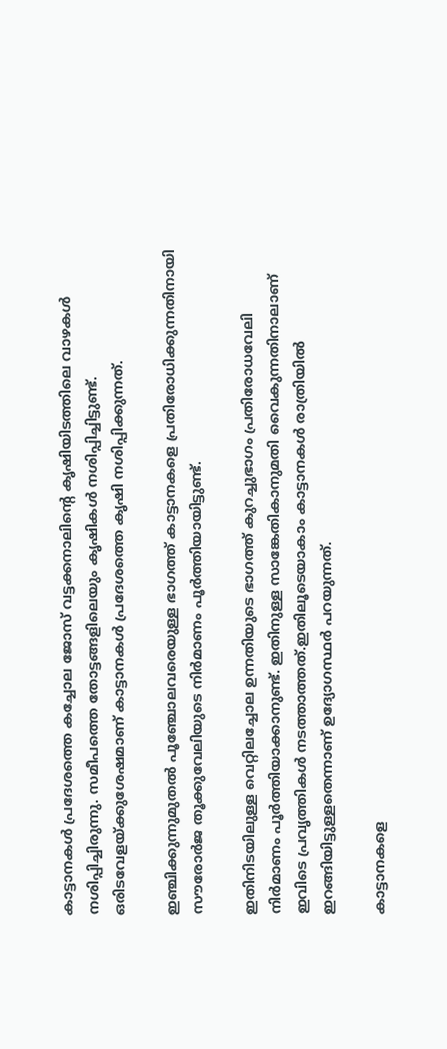കാട്ടാനകൾ പ്രദേശത്തെ കച്ചോല ജോസ് വട്ടക്കനാലിന്‍റെ കൃഷിയിടത്തിലെ വാഴകൾ നശിപ്പിച്ചിരുന്നു. സമീപത്തെ തോട്ടങ്ങളിലെയും കൃഷികൾ നശിപ്പിച്ചിട്ടുണ്ട്. ഒരിടവേളയ്ക്കുശേഷമാണ് കാട്ടാനകൾ പ്രദേശത്തെ കൃഷി നശിപ്പിക്കുന്നത്.

ഇഞ്ചിക്കുന്നുമുതൽ പൂഞ്ചോലവരെയുള്ള ഭാഗത്ത് കാട്ടാനകളെ പ്രതിരോധിക്കുന്നതിനായി സൗരോർജ തൂക്കുവേലിയുടെ നിർമാണം പൂർത്തിയായിട്ടുണ്ട്.

ഇതിനിടയിലുള്ള വെറ്റിലച്ചോല ഉന്നതിയുടെ ഭാഗത്ത് കുറച്ചുഭാഗം പ്രതിരോധവേലി നിർമാണം പൂർത്തിയാക്കാനുണ്ട്. ഇതിനുള്ള സാങ്കേതികാനുമതി വൈകുന്നതിനാലാണ് ഇവിടെ പ്രവൃത്തികൾ നടത്താത്തത്.ഇതിലൂടെയാകാം കാട്ടാനകൾ രാത്രിയിൽ ഇറങ്ങിയിട്ടുള്ളതെന്നാണ് ഉദ്യോഗസ്ഥർ പറയുന്നത്.

കാട്ടാനകളെ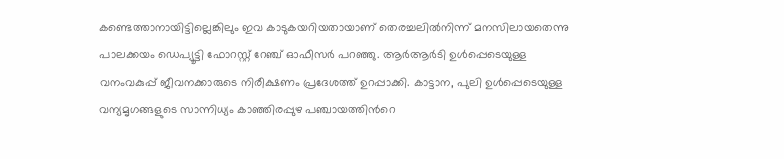കണ്ടെത്താനായിട്ടില്ലെങ്കിലും ഇവ കാടുകയറിയതായാണ് തെരച്ചലിൽനിന്ന് മനസിലായതെന്നു പാലക്കയം ഡെപ്യൂട്ടി ഫോറസ്റ്റ് റേഞ്ച് ഓഫീസർ പറഞ്ഞു. ആർആർടി ഉൾപ്പെടെയുള്ള വനംവകുപ്പ് ജീവനക്കാരുടെ നിരീക്ഷണം പ്രദേശത്ത് ഉറപ്പാക്കി. കാട്ടാന, പുലി ഉൾപ്പെടെയുള്ള വന്യമൃഗങ്ങളുടെ സാന്നിധ്യം കാഞ്ഞിരപ്പുഴ പഞ്ചായത്തിന്‍റെ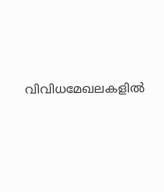വിവിധമേഖലകളിൽ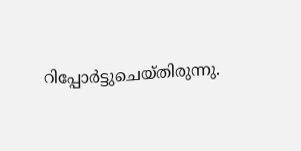റിപ്പോർട്ടുചെയ്തിരുന്നു.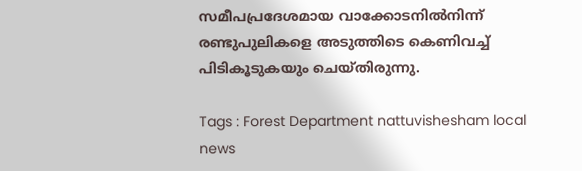സമീപപ്രദേശമായ വാക്കോടനിൽനിന്ന് രണ്ടുപുലികളെ അടുത്തിടെ കെണിവച്ച് പിടികൂടുകയും ചെയ്തിരുന്നു.

Tags : Forest Department nattuvishesham local news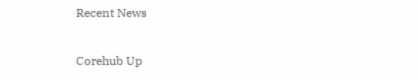Recent News

Corehub Up